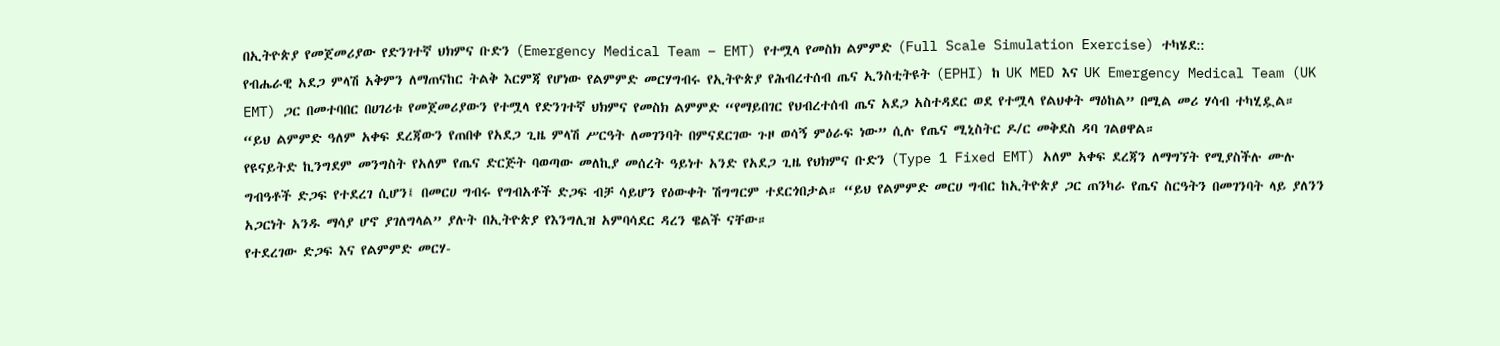በኢትዮጵያ የመጀመሪያው የድንገተኛ ህክምና ቡድን (Emergency Medical Team – EMT) የተሟላ የመስክ ልምምድ (Full Scale Simulation Exercise) ተካሄደ::
የብሔራዊ አደጋ ምላሽ አቅምን ለማጠናከር ትልቅ እርምጃ የሆነው የልምምድ መርሃግብሩ የኢትዮጵያ የሕብረተሰብ ጤና ኢንስቲትዩት (EPHI) ከ UK MED እና UK Emergency Medical Team (UK EMT) ጋር በመተባበር በሀገሪቱ የመጀመሪያውን የተሟላ የድንገተኛ ህክምና የመስክ ልምምድ “የማይበገር የህብረተሰብ ጤና አደጋ አስተዳደር ወደ የተሟላ የልህቀት ማዕከል” በሚል መሪ ሃሳብ ተካሂዷል።
“ይህ ልምምድ ዓለም አቀፍ ደረጃውን የጠበቀ የአደጋ ጊዜ ምላሽ ሥርዓት ለመገንባት በምናደርገው ጉዞ ወሳኝ ምዕራፍ ነው” ሲሉ የጤና ሚኒስትር ዶ/ር መቅደስ ዳባ ገልፀዋል።
የዩናይትድ ኪንግደም መንግስት የአለም የጤና ድርጅት ባወጣው መለኪያ መሰረት ዓይነተ አንድ የአደጋ ጊዜ የህክምና ቡድን (Type 1 Fixed EMT) አለም አቀፍ ደረጃን ለማግኘት የሚያስችሉ ሙሉ ግብዓቶች ድጋፍ የተደረገ ሲሆን፤ በመርሀ ግብሩ የግብአቶች ድጋፍ ብቻ ሳይሆን የዕውቀት ሽግግርም ተደርጎበታል። “ይህ የልምምድ መርሀ ግብር ከኢትዮጵያ ጋር ጠንካራ የጤና ስርዓትን በመገንባት ላይ ያለንን አጋርነት አንዱ ማሳያ ሆኖ ያገለግላል” ያሉት በኢትዮጵያ የእንግሊዝ አምባሳደር ዳረን ዌልች ናቸው።
የተደረገው ድጋፍ እና የልምምድ መርሃ-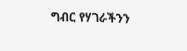ግብር የሃገራችንን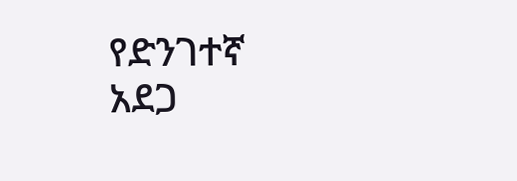የድንገተኛ አደጋ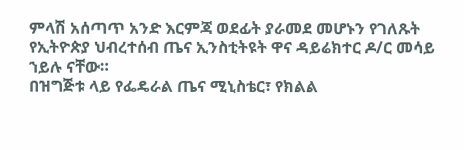ምላሽ አሰጣጥ አንድ እርምጃ ወደፊት ያራመደ መሆኑን የገለጹት የኢትዮጵያ ህብረተሰብ ጤና ኢንስቲትዩት ዋና ዳይሬክተር ዶ/ር መሳይ ኀይሉ ናቸው።
በዝግጅቱ ላይ የፌዴራል ጤና ሚኒስቴር፣ የክልል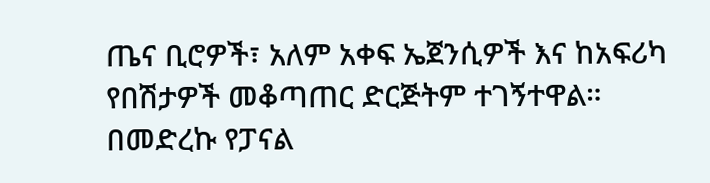ጤና ቢሮዎች፣ አለም አቀፍ ኤጀንሲዎች እና ከአፍሪካ የበሽታዎች መቆጣጠር ድርጅትም ተገኝተዋል።
በመድረኩ የፓናል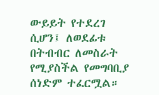ውይይት የተደረገ ሲሆን፤ ለወደፊቱ በትብብር ለመስራት የሚያስችል የመግባቢያ ሰነድም ተፈርሟል።